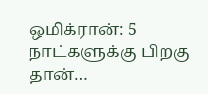ஒமிக்ரான்: 5 நாட்களுக்கு பிறகு தான்…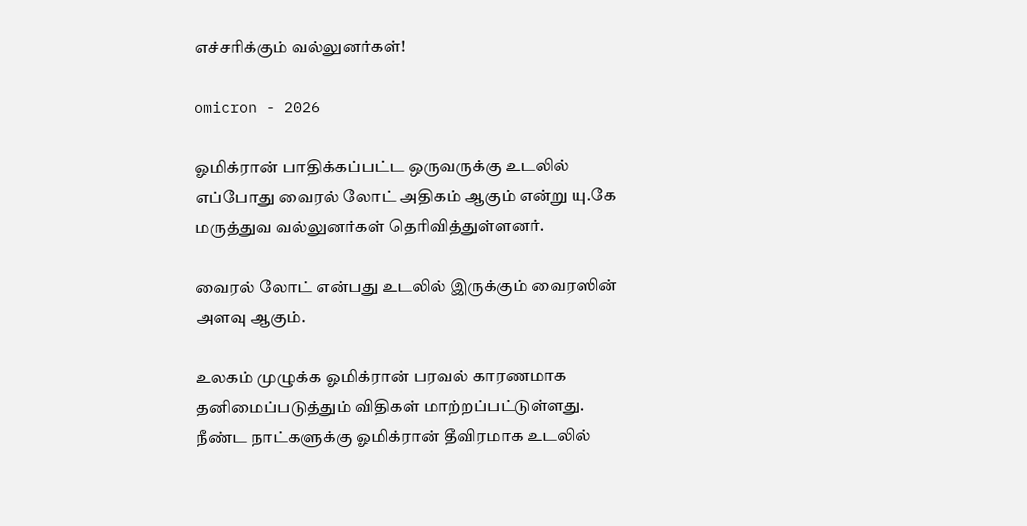எச்சரிக்கும் வல்லுனர்கள்!

omicron - 2026

ஓமிக்ரான் பாதிக்கப்பட்ட ஒருவருக்கு உடலில் எப்போது வைரல் லோட் அதிகம் ஆகும் என்று யு.கே மருத்துவ வல்லுனர்கள் தெரிவித்துள்ளனர்.

வைரல் லோட் என்பது உடலில் இருக்கும் வைரஸின் அளவு ஆகும்.

உலகம் முழுக்க ஓமிக்ரான் பரவல் காரணமாக தனிமைப்படுத்தும் விதிகள் மாற்றப்பட்டுள்ளது. நீண்ட நாட்களுக்கு ஓமிக்ரான் தீவிரமாக உடலில்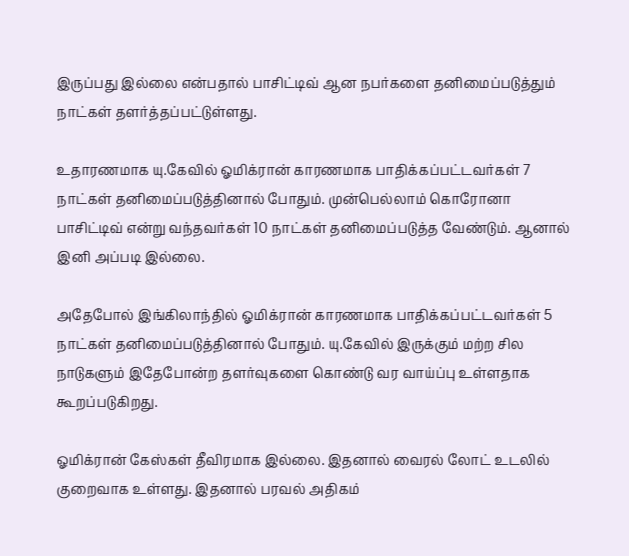இருப்பது இல்லை என்பதால் பாசிட்டிவ் ஆன நபர்களை தனிமைப்படுத்தும் நாட்கள் தளர்த்தப்பட்டுள்ளது.

உதாரணமாக யு.கேவில் ஓமிக்ரான் காரணமாக பாதிக்கப்பட்டவர்கள் 7 நாட்கள் தனிமைப்படுத்தினால் போதும். முன்பெல்லாம் கொரோனா பாசிட்டிவ் என்று வந்தவர்கள் 10 நாட்கள் தனிமைப்படுத்த வேண்டும். ஆனால் இனி அப்படி இல்லை.

அதேபோல் இங்கிலாந்தில் ஓமிக்ரான் காரணமாக பாதிக்கப்பட்டவர்கள் 5 நாட்கள் தனிமைப்படுத்தினால் போதும். யு.கேவில் இருக்கும் மற்ற சில நாடுகளும் இதேபோன்ற தளர்வுகளை கொண்டு வர வாய்ப்பு உள்ளதாக கூறப்படுகிறது.

ஓமிக்ரான் கேஸ்கள் தீவிரமாக இல்லை. இதனால் வைரல் லோட் உடலில் குறைவாக உள்ளது. இதனால் பரவல் அதிகம்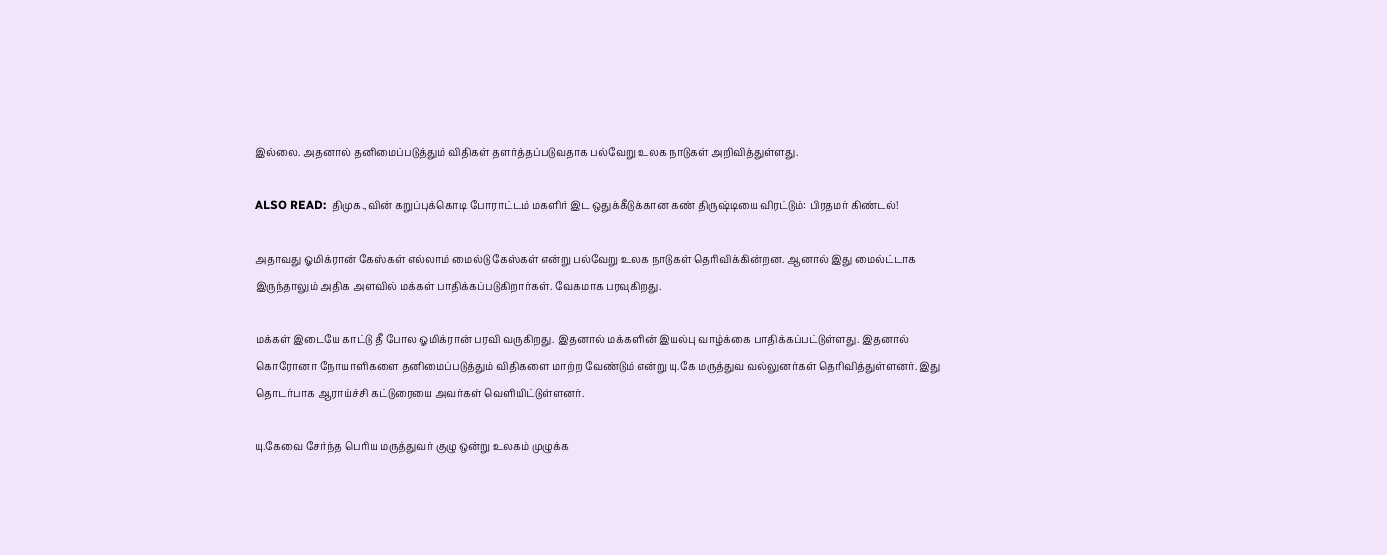இல்லை. அதனால் தனிமைப்படுத்தும் விதிகள் தளர்த்தப்படுவதாக பல்வேறு உலக நாடுகள் அறிவித்துள்ளது.

ALSO READ:  திமுக.,வின் கறுப்புக்கொடி போராட்டம் மகளிர் இட ஒதுக்கீடுக்கான கண் திருஷ்டியை விரட்டும்: பிரதமர் கிண்டல்!

அதாவது ஓமிக்ரான் கேஸ்கள் எல்லாம் மைல்டு கேஸ்கள் என்று பல்வேறு உலக நாடுகள் தெரிவிக்கின்றன. ஆனால் இது மைல்ட்டாக இருந்தாலும் அதிக அளவில் மக்கள் பாதிக்கப்படுகிறார்கள். வேகமாக பரவுகிறது.

மக்கள் இடையே காட்டு தீ போல ஓமிக்ரான் பரவி வருகிறது. இதனால் மக்களின் இயல்பு வாழ்க்கை பாதிக்கப்பட்டுள்ளது. இதனால் கொரோனா நோயாளிகளை தனிமைப்படுத்தும் விதிகளை மாற்ற வேண்டும் என்று யு.கே மருத்துவ வல்லுனர்கள் தெரிவித்துள்ளனர். இது தொடர்பாக ஆராய்ச்சி கட்டுரையை அவர்கள் வெளியிட்டுள்ளனர்.

யு.கேவை சேர்ந்த பெரிய மருத்துவர் குழு ஒன்று உலகம் முழுக்க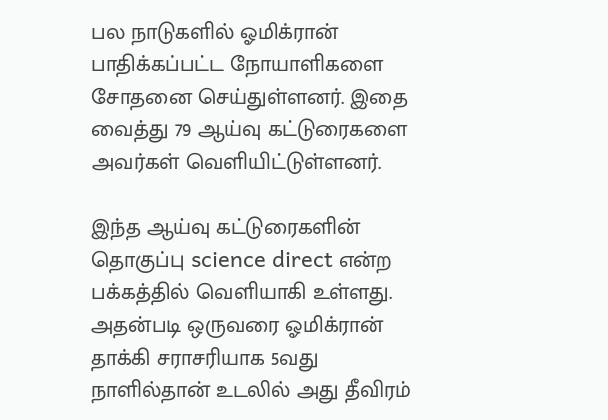பல நாடுகளில் ஓமிக்ரான் பாதிக்கப்பட்ட நோயாளிகளை சோதனை செய்துள்ளனர். இதை வைத்து 79 ஆய்வு கட்டுரைகளை அவர்கள் வெளியிட்டுள்ளனர்.

இந்த ஆய்வு கட்டுரைகளின் தொகுப்பு science direct என்ற பக்கத்தில் வெளியாகி உள்ளது. அதன்படி ஒருவரை ஓமிக்ரான் தாக்கி சராசரியாக 5வது நாளில்தான் உடலில் அது தீவிரம்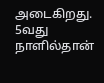அடைகிறது. 5வது நாளில்தான்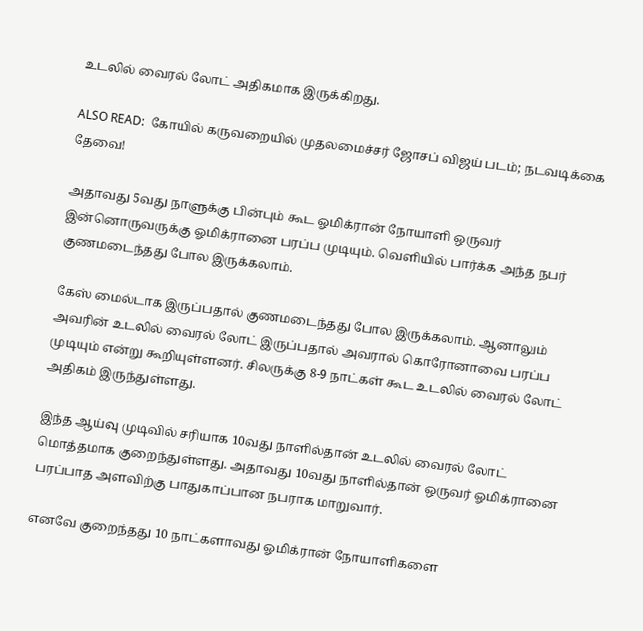உடலில் வைரல் லோட் அதிகமாக இருக்கிறது.

ALSO READ:  கோயில் கருவறையில் முதலமைச்சர் ஜோசப் விஜய் படம்; நடவடிக்கை தேவை!

அதாவது 5வது நாளுக்கு பின்பும் கூட ஓமிக்ரான் நோயாளி ஒருவர் இன்னொருவருக்கு ஓமிக்ரானை பரப்ப முடியும். வெளியில் பார்க்க அந்த நபர் குணமடைந்தது போல இருக்கலாம்.

கேஸ் மைல்டாக இருப்பதால் குணமடைந்தது போல இருக்கலாம். ஆனாலும் அவரின் உடலில் வைரல் லோட் இருப்பதால் அவரால் கொரோனாவை பரப்ப முடியும் என்று கூறியுள்ளனர். சிலருக்கு 8-9 நாட்கள் கூட உடலில் வைரல் லோட் அதிகம் இருந்துள்ளது.

இந்த ஆய்வு முடிவில் சரியாக 10வது நாளில்தான் உடலில் வைரல் லோட் மொத்தமாக குறைந்துள்ளது. அதாவது 10வது நாளில்தான் ஒருவர் ஓமிக்ரானை பரப்பாத அளவிற்கு பாதுகாப்பான நபராக மாறுவார்.

எனவே குறைந்தது 10 நாட்களாவது ஓமிக்ரான் நோயாளிகளை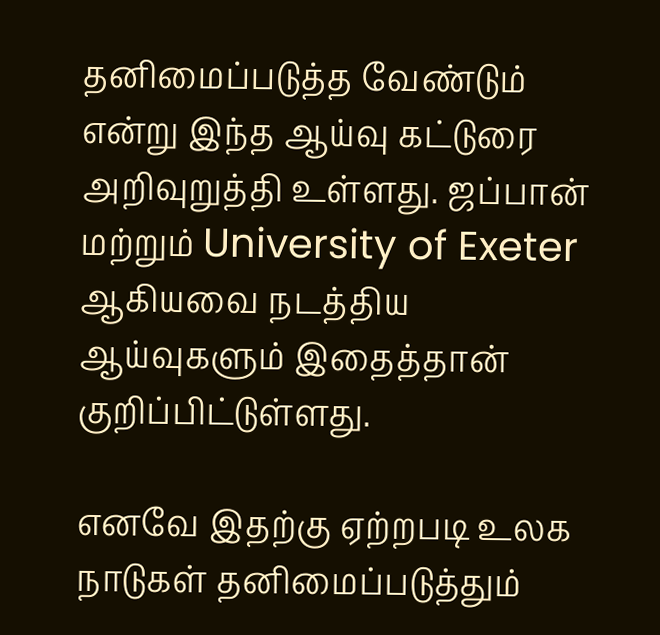தனிமைப்படுத்த வேண்டும் என்று இந்த ஆய்வு கட்டுரை அறிவுறுத்தி உள்ளது. ஜப்பான் மற்றும் University of Exeter ஆகியவை நடத்திய ஆய்வுகளும் இதைத்தான் குறிப்பிட்டுள்ளது.

எனவே இதற்கு ஏற்றபடி உலக நாடுகள் தனிமைப்படுத்தும்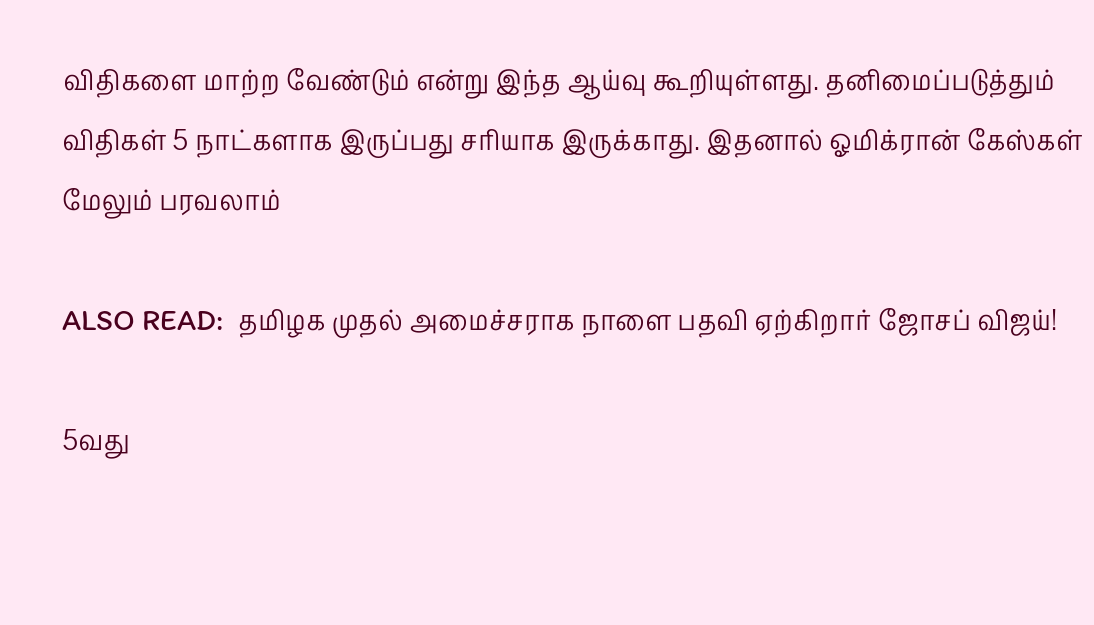விதிகளை மாற்ற வேண்டும் என்று இந்த ஆய்வு கூறியுள்ளது. தனிமைப்படுத்தும் விதிகள் 5 நாட்களாக இருப்பது சரியாக இருக்காது. இதனால் ஓமிக்ரான் கேஸ்கள் மேலும் பரவலாம்

ALSO READ:  தமிழக முதல் அமைச்சராக நாளை பதவி ஏற்கிறார் ஜோசப் விஜய்!

5வது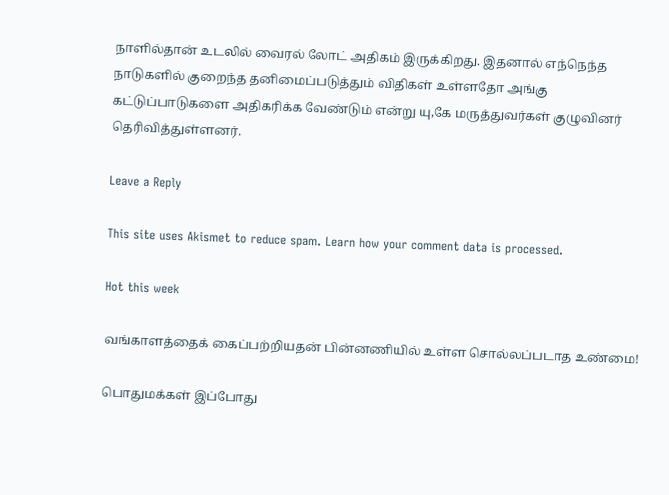நாளில்தான் உடலில் வைரல் லோட் அதிகம் இருக்கிறது. இதனால் எந்நெந்த நாடுகளில் குறைந்த தனிமைப்படுத்தும் விதிகள் உள்ளதோ அங்கு கட்டுப்பாடுகளை அதிகரிக்க வேண்டும் என்று யு,கே மருத்துவர்கள் குழுவினர் தெரிவித்துள்ளனர்.

Leave a Reply

This site uses Akismet to reduce spam. Learn how your comment data is processed.

Hot this week

வங்காளத்தைக் கைப்பற்றியதன் பின்னணியில் உள்ள சொல்லப்படாத உண்மை!

பொதுமக்கள் இப்போது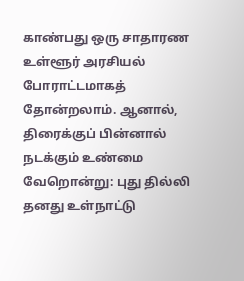காண்பது ஒரு சாதாரண உள்ளூர் அரசியல் போராட்டமாகத் தோன்றலாம். ஆனால், திரைக்குப் பின்னால் நடக்கும் உண்மை வேறொன்று: புது தில்லி தனது உள்நாட்டு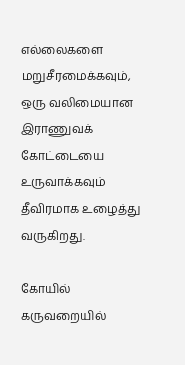எல்லைகளை மறுசீரமைக்கவும், ஒரு வலிமையான இராணுவக் கோட்டையை உருவாக்கவும் தீவிரமாக உழைத்து வருகிறது.

கோயில் கருவறையில்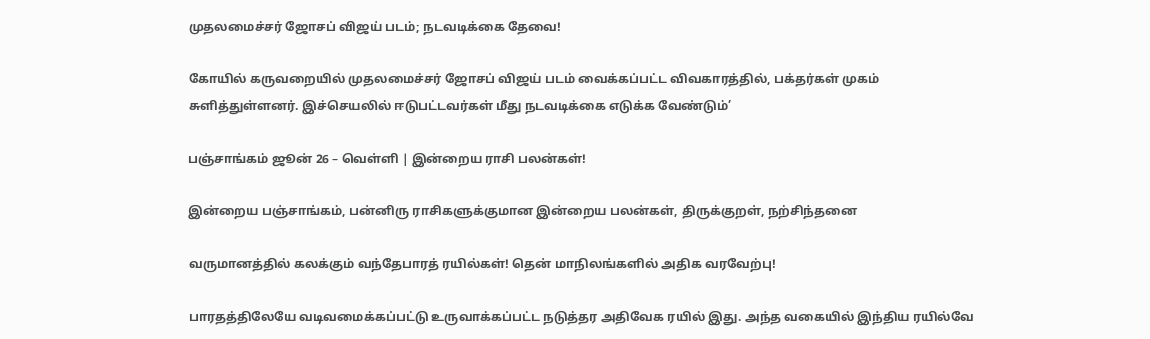முதலமைச்சர் ஜோசப் விஜய் படம்; நடவடிக்கை தேவை!

கோயில் கருவறையில் முதலமைச்சர் ஜோசப் விஜய் படம் வைக்கப்பட்ட விவகாரத்தில், பக்தர்கள் முகம் சுளித்துள்ளனர். இச்செயலில் ஈடுபட்டவர்கள் மீது நடவடிக்கை எடுக்க வேண்டும்’

பஞ்சாங்கம் ஜூன் 26 – வெள்ளி | இன்றைய ராசி பலன்கள்!

இன்றைய பஞ்சாங்கம், பன்னிரு ராசிகளுக்குமான இன்றைய பலன்கள், திருக்குறள், நற்சிந்தனை

வருமானத்தில் கலக்கும் வந்தேபாரத் ரயில்கள்! தென் மாநிலங்களில் அதிக வரவேற்பு!

பாரதத்திலேயே வடிவமைக்கப்பட்டு உருவாக்கப்பட்ட நடுத்தர அதிவேக ரயில் இது. அந்த வகையில் இந்திய ரயில்வே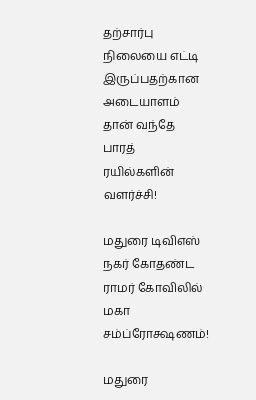தற்சார்பு நிலையை எட்டி இருப்பதற்கான அடையாளம் தான் வந்தே பாரத் ரயில்களின் வளர்ச்சி!

மதுரை டிவிஎஸ் நகர் கோதண்ட ராமர் கோவிலில் மகா சம்ப்ரோக்ஷணம்!

மதுரை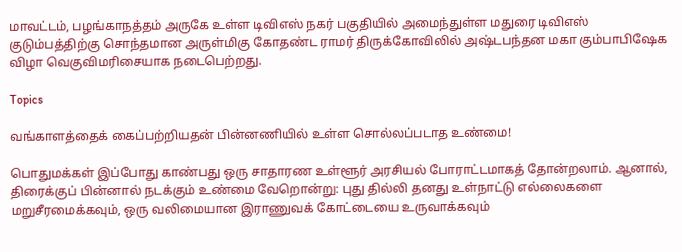மாவட்டம், பழங்காநத்தம் அருகே உள்ள டிவிஎஸ் நகர் பகுதியில் அமைந்துள்ள மதுரை டிவிஎஸ் குடும்பத்திற்கு சொந்தமான அருள்மிகு கோதண்ட ராமர் திருக்கோவிலில் அஷ்டபந்தன மகா கும்பாபிஷேக விழா வெகுவிமரிசையாக நடைபெற்றது.

Topics

வங்காளத்தைக் கைப்பற்றியதன் பின்னணியில் உள்ள சொல்லப்படாத உண்மை!

பொதுமக்கள் இப்போது காண்பது ஒரு சாதாரண உள்ளூர் அரசியல் போராட்டமாகத் தோன்றலாம். ஆனால், திரைக்குப் பின்னால் நடக்கும் உண்மை வேறொன்று: புது தில்லி தனது உள்நாட்டு எல்லைகளை மறுசீரமைக்கவும், ஒரு வலிமையான இராணுவக் கோட்டையை உருவாக்கவும்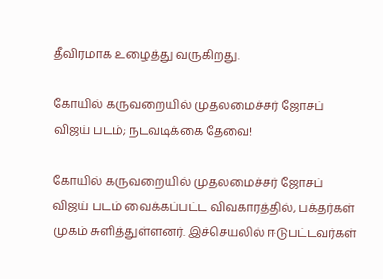தீவிரமாக உழைத்து வருகிறது.

கோயில் கருவறையில் முதலமைச்சர் ஜோசப் விஜய் படம்; நடவடிக்கை தேவை!

கோயில் கருவறையில் முதலமைச்சர் ஜோசப் விஜய் படம் வைக்கப்பட்ட விவகாரத்தில், பக்தர்கள் முகம் சுளித்துள்ளனர். இச்செயலில் ஈடுபட்டவர்கள்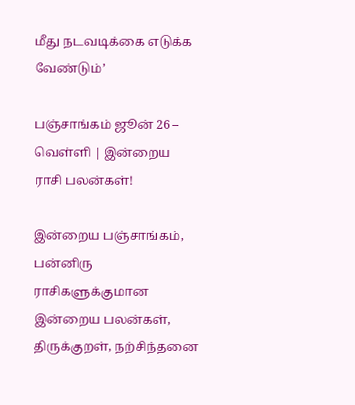மீது நடவடிக்கை எடுக்க வேண்டும்’

பஞ்சாங்கம் ஜூன் 26 – வெள்ளி | இன்றைய ராசி பலன்கள்!

இன்றைய பஞ்சாங்கம், பன்னிரு ராசிகளுக்குமான இன்றைய பலன்கள், திருக்குறள், நற்சிந்தனை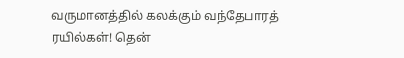வருமானத்தில் கலக்கும் வந்தேபாரத் ரயில்கள்! தென்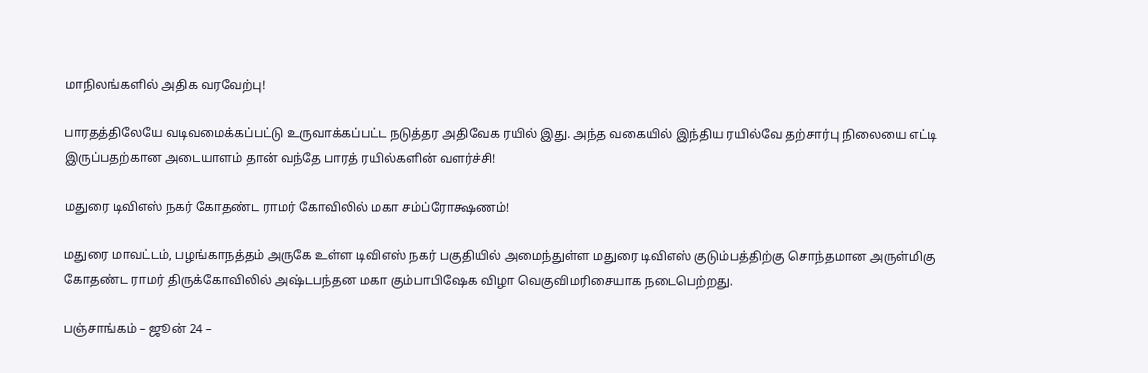மாநிலங்களில் அதிக வரவேற்பு!

பாரதத்திலேயே வடிவமைக்கப்பட்டு உருவாக்கப்பட்ட நடுத்தர அதிவேக ரயில் இது. அந்த வகையில் இந்திய ரயில்வே தற்சார்பு நிலையை எட்டி இருப்பதற்கான அடையாளம் தான் வந்தே பாரத் ரயில்களின் வளர்ச்சி!

மதுரை டிவிஎஸ் நகர் கோதண்ட ராமர் கோவிலில் மகா சம்ப்ரோக்ஷணம்!

மதுரை மாவட்டம், பழங்காநத்தம் அருகே உள்ள டிவிஎஸ் நகர் பகுதியில் அமைந்துள்ள மதுரை டிவிஎஸ் குடும்பத்திற்கு சொந்தமான அருள்மிகு கோதண்ட ராமர் திருக்கோவிலில் அஷ்டபந்தன மகா கும்பாபிஷேக விழா வெகுவிமரிசையாக நடைபெற்றது.

பஞ்சாங்கம் – ஜூன் 24 –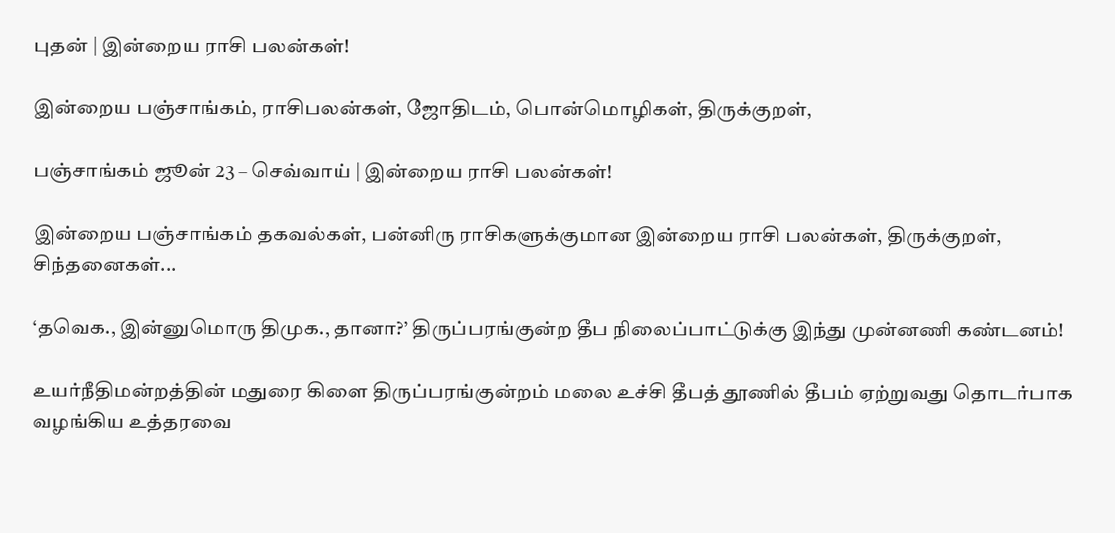புதன் | இன்றைய ராசி பலன்கள்!

இன்றைய பஞ்சாங்கம், ராசிபலன்கள், ஜோதிடம், பொன்மொழிகள், திருக்குறள்,

பஞ்சாங்கம் ஜூன் 23 – செவ்வாய் | இன்றைய ராசி பலன்கள்!

இன்றைய பஞ்சாங்கம் தகவல்கள், பன்னிரு ராசிகளுக்குமான இன்றைய ராசி பலன்கள், திருக்குறள், சிந்தனைகள்...

‘தவெக., இன்னுமொரு திமுக., தானா?’ திருப்பரங்குன்ற தீப நிலைப்பாட்டுக்கு இந்து முன்னணி கண்டனம்!

உயர்நீதிமன்றத்தின் மதுரை கிளை திருப்பரங்குன்றம் மலை உச்சி தீபத் தூணில் தீபம் ஏற்றுவது தொடர்பாக வழங்கிய உத்தரவை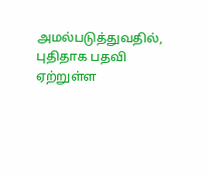அமல்படுத்துவதில், புதிதாக பதவி ஏற்றுள்ள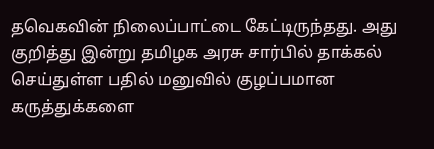தவெகவின் நிலைப்பாட்டை கேட்டிருந்தது. அது குறித்து இன்று தமிழக அரசு சார்பில் தாக்கல் செய்துள்ள பதில் மனுவில் குழப்பமான கருத்துக்களை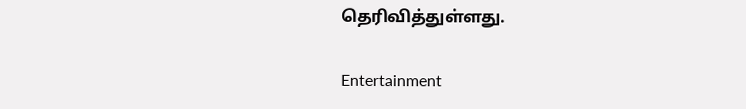தெரிவித்துள்ளது.

Entertainment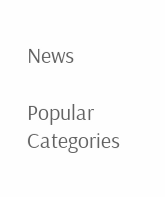News

Popular Categories